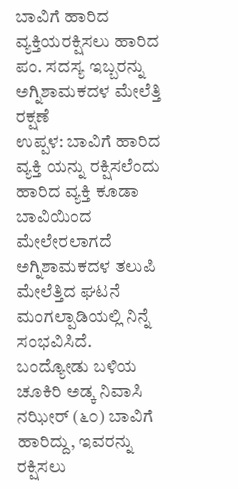ಬಾವಿಗೆ ಹಾರಿದ ವ್ಯಕ್ತಿಯರಕ್ಷಿಸಲು ಹಾರಿದ ಪಂ. ಸದಸ್ಯ ಇಬ್ಬರನ್ನು ಅಗ್ನಿಶಾಮಕದಳ ಮೇಲೆತ್ತಿ ರಕ್ಷಣೆ
ಉಪ್ಪಳ: ಬಾವಿಗೆ ಹಾರಿದ ವ್ಯಕ್ತಿ ಯನ್ನು ರಕ್ಷಿಸಲೆಂದು ಹಾರಿದ ವ್ಯಕ್ತಿ ಕೂಡಾ ಬಾವಿಯಿಂದ ಮೇಲೇರಲಾಗದೆ ಅಗ್ನಿಶಾಮಕದಳ ತಲುಪಿ ಮೇಲೆತ್ತಿದ ಘಟನೆ ಮಂಗಲ್ಪಾಡಿಯಲ್ಲಿ ನಿನ್ನೆ ಸಂಭವಿಸಿದೆ. ಬಂದ್ಯೋಡು ಬಳಿಯ ಚೂಕಿರಿ ಅಡ್ಕ ನಿವಾಸಿ ನಝೀರ್ (೬೦) ಬಾವಿಗೆ ಹಾರಿದ್ದು, ಇವರನ್ನು ರಕ್ಷಿಸಲು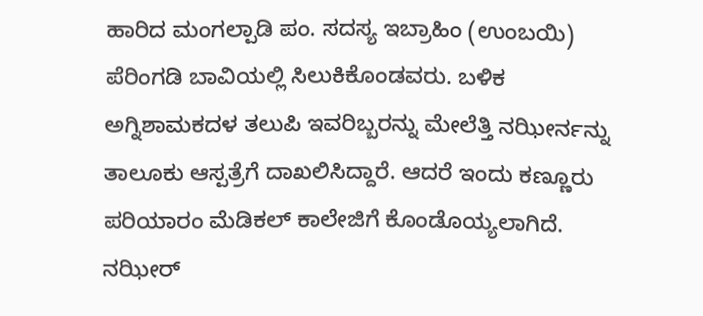ಹಾರಿದ ಮಂಗಲ್ಪಾಡಿ ಪಂ. ಸದಸ್ಯ ಇಬ್ರಾಹಿಂ (ಉಂಬಯಿ) ಪೆರಿಂಗಡಿ ಬಾವಿಯಲ್ಲಿ ಸಿಲುಕಿಕೊಂಡವರು. ಬಳಿಕ ಅಗ್ನಿಶಾಮಕದಳ ತಲುಪಿ ಇವರಿಬ್ಬರನ್ನು ಮೇಲೆತ್ತಿ ನಝೀರ್ನನ್ನು ತಾಲೂಕು ಆಸ್ಪತ್ರೆಗೆ ದಾಖಲಿಸಿದ್ದಾರೆ. ಆದರೆ ಇಂದು ಕಣ್ಣೂರು ಪರಿಯಾರಂ ಮೆಡಿಕಲ್ ಕಾಲೇಜಿಗೆ ಕೊಂಡೊಯ್ಯಲಾಗಿದೆ. ನಝೀರ್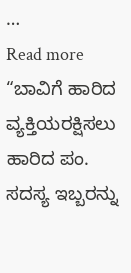…
Read more “ಬಾವಿಗೆ ಹಾರಿದ ವ್ಯಕ್ತಿಯರಕ್ಷಿಸಲು ಹಾರಿದ ಪಂ. ಸದಸ್ಯ ಇಬ್ಬರನ್ನು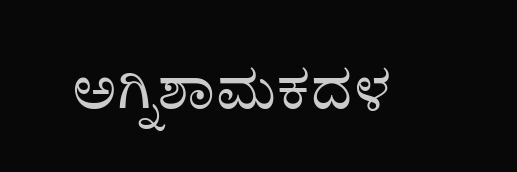ಅಗ್ನಿಶಾಮಕದಳ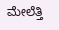ಮೇಲೆತ್ತಿ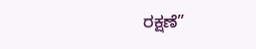ರಕ್ಷಣೆ”